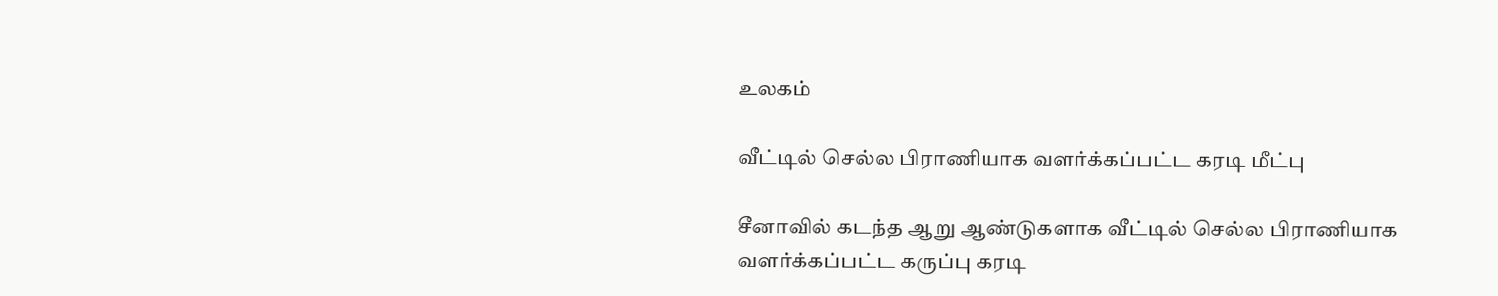உலகம்

வீட்டில் செல்ல பிராணியாக வளர்க்கப்பட்ட கரடி மீட்பு

சீனாவில் கடந்த ஆறு ஆண்டுகளாக வீட்டில் செல்ல பிராணியாக வளர்க்கப்பட்ட கருப்பு கரடி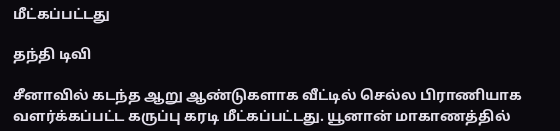மீட்கப்பட்டது

தந்தி டிவி

சீனாவில் கடந்த ஆறு ஆண்டுகளாக வீட்டில் செல்ல பிராணியாக வளர்க்கப்பட்ட கருப்பு கரடி மீட்கப்பட்டது. யூனான் மாகாணத்தில்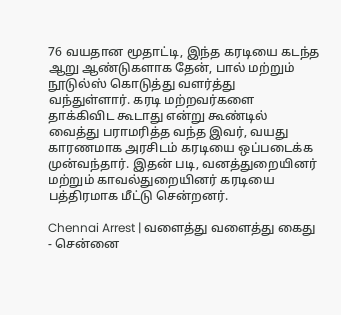76 வயதான மூதாட்டி, இந்த கரடியை கடந்த ஆறு ஆண்டுகளாக தேன், பால் மற்றும் நூடுல்ஸ் கொடுத்து வளர்த்து வந்துள்ளார். கரடி மற்றவர்களை தாக்கிவிட கூடாது என்று கூண்டில் வைத்து பராமரித்த வந்த இவர், வயது காரணமாக அரசிடம் கரடியை ஒப்படைக்க முன்வந்தார். இதன் படி, வனத்துறையினர் மற்றும் காவல்துறையினர் கரடியை பத்திரமாக மீட்டு சென்றனர்.

Chennai Arrest | வளைத்து வளைத்து கைது - சென்னை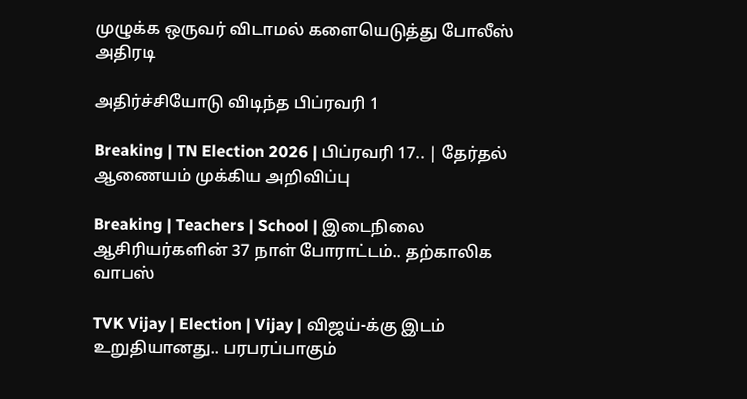முழுக்க ஒருவர் விடாமல் களையெடுத்து போலீஸ் அதிரடி

அதிர்ச்சியோடு விடிந்த பிப்ரவரி 1

Breaking | TN Election 2026 | பிப்ரவரி 17.. | தேர்தல் ஆணையம் முக்கிய அறிவிப்பு

Breaking | Teachers | School | இடைநிலை ஆசிரியர்களின் 37 நாள் போராட்டம்.. தற்காலிக வாபஸ்

TVK Vijay | Election | Vijay | விஜய்-க்கு இடம் உறுதியானது.. பரபரப்பாகும்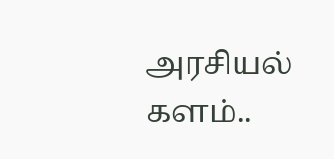அரசியல் களம்..